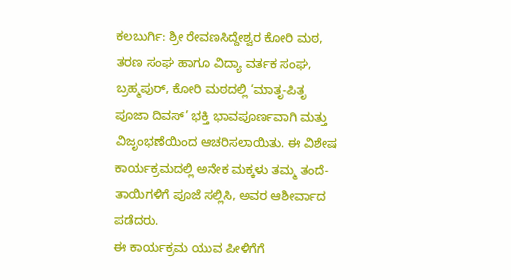ಕಲಬುರ್ಗಿ: ಶ್ರೀ ರೇವಣಸಿದ್ದೇಶ್ವರ ಕೋರಿ ಮಠ, ತರಣ ಸಂಘ ಹಾಗೂ ವಿದ್ಯಾ ವರ್ತಕ ಸಂಘ, ಬ್ರಹ್ಮಪುರ್, ಕೋರಿ ಮಠದಲ್ಲಿ ‘ಮಾತೃ-ಪಿತೃ ಪೂಜಾ ದಿವಸ್’ ಭಕ್ತಿ ಭಾವಪೂರ್ಣವಾಗಿ ಮತ್ತು ವಿಜೃಂಭಣೆಯಿಂದ ಆಚರಿಸಲಾಯಿತು. ಈ ವಿಶೇಷ ಕಾರ್ಯಕ್ರಮದಲ್ಲಿ ಅನೇಕ ಮಕ್ಕಳು ತಮ್ಮ ತಂದೆ-ತಾಯಿಗಳಿಗೆ ಪೂಜೆ ಸಲ್ಲಿಸಿ, ಅವರ ಆಶೀರ್ವಾದ ಪಡೆದರು.
ಈ ಕಾರ್ಯಕ್ರಮ ಯುವ ಪೀಳಿಗೆಗೆ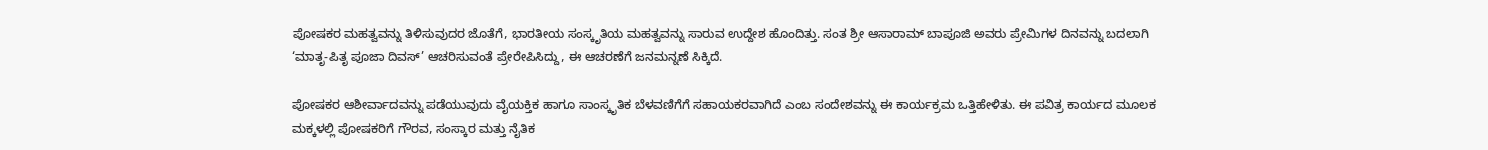ಪೋಷಕರ ಮಹತ್ವವನ್ನು ತಿಳಿಸುವುದರ ಜೊತೆಗೆ, ಭಾರತೀಯ ಸಂಸ್ಕೃತಿಯ ಮಹತ್ವವನ್ನು ಸಾರುವ ಉದ್ದೇಶ ಹೊಂದಿತ್ತು. ಸಂತ ಶ್ರೀ ಆಸಾರಾಮ್ ಬಾಪೂಜಿ ಅವರು ಪ್ರೇಮಿಗಳ ದಿನವನ್ನು ಬದಲಾಗಿ ‘ಮಾತೃ-ಪಿತೃ ಪೂಜಾ ದಿವಸ್’ ಆಚರಿಸುವಂತೆ ಪ್ರೇರೇಪಿಸಿದ್ದು, ಈ ಆಚರಣೆಗೆ ಜನಮನ್ನಣೆ ಸಿಕ್ಕಿದೆ.

ಪೋಷಕರ ಆಶೀರ್ವಾದವನ್ನು ಪಡೆಯುವುದು ವೈಯಕ್ತಿಕ ಹಾಗೂ ಸಾಂಸ್ಕೃತಿಕ ಬೆಳವಣಿಗೆಗೆ ಸಹಾಯಕರವಾಗಿದೆ ಎಂಬ ಸಂದೇಶವನ್ನು ಈ ಕಾರ್ಯಕ್ರಮ ಒತ್ತಿಹೇಳಿತು. ಈ ಪವಿತ್ರ ಕಾರ್ಯದ ಮೂಲಕ ಮಕ್ಕಳಲ್ಲಿ ಪೋಷಕರಿಗೆ ಗೌರವ, ಸಂಸ್ಕಾರ ಮತ್ತು ನೈತಿಕ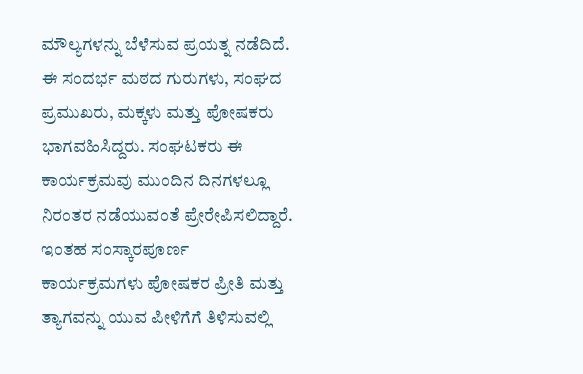ಮೌಲ್ಯಗಳನ್ನು ಬೆಳೆಸುವ ಪ್ರಯತ್ನ ನಡೆದಿದೆ.
ಈ ಸಂದರ್ಭ ಮಠದ ಗುರುಗಳು, ಸಂಘದ ಪ್ರಮುಖರು, ಮಕ್ಕಳು ಮತ್ತು ಪೋಷಕರು ಭಾಗವಹಿಸಿದ್ದರು. ಸಂಘಟಕರು ಈ ಕಾರ್ಯಕ್ರಮವು ಮುಂದಿನ ದಿನಗಳಲ್ಲೂ ನಿರಂತರ ನಡೆಯುವಂತೆ ಪ್ರೇರೇಪಿಸಲಿದ್ದಾರೆ.
ಇಂತಹ ಸಂಸ್ಕಾರಪೂರ್ಣ ಕಾರ್ಯಕ್ರಮಗಳು ಪೋಷಕರ ಪ್ರೀತಿ ಮತ್ತು ತ್ಯಾಗವನ್ನು ಯುವ ಪೀಳಿಗೆಗೆ ತಿಳಿಸುವಲ್ಲಿ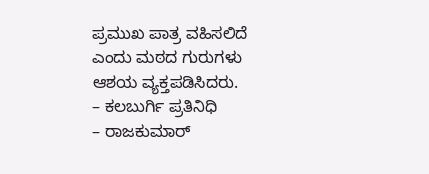ಪ್ರಮುಖ ಪಾತ್ರ ವಹಿಸಲಿದೆ ಎಂದು ಮಠದ ಗುರುಗಳು ಆಶಯ ವ್ಯಕ್ತಪಡಿಸಿದರು.
– ಕಲಬುರ್ಗಿ ಪ್ರತಿನಿಧಿ
– ರಾಜಕುಮಾರ್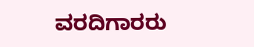ವರದಿಗಾರರು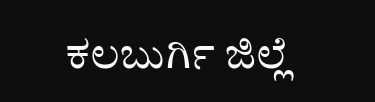ಕಲಬುರ್ಗಿ ಜಿಲ್ಲೆ